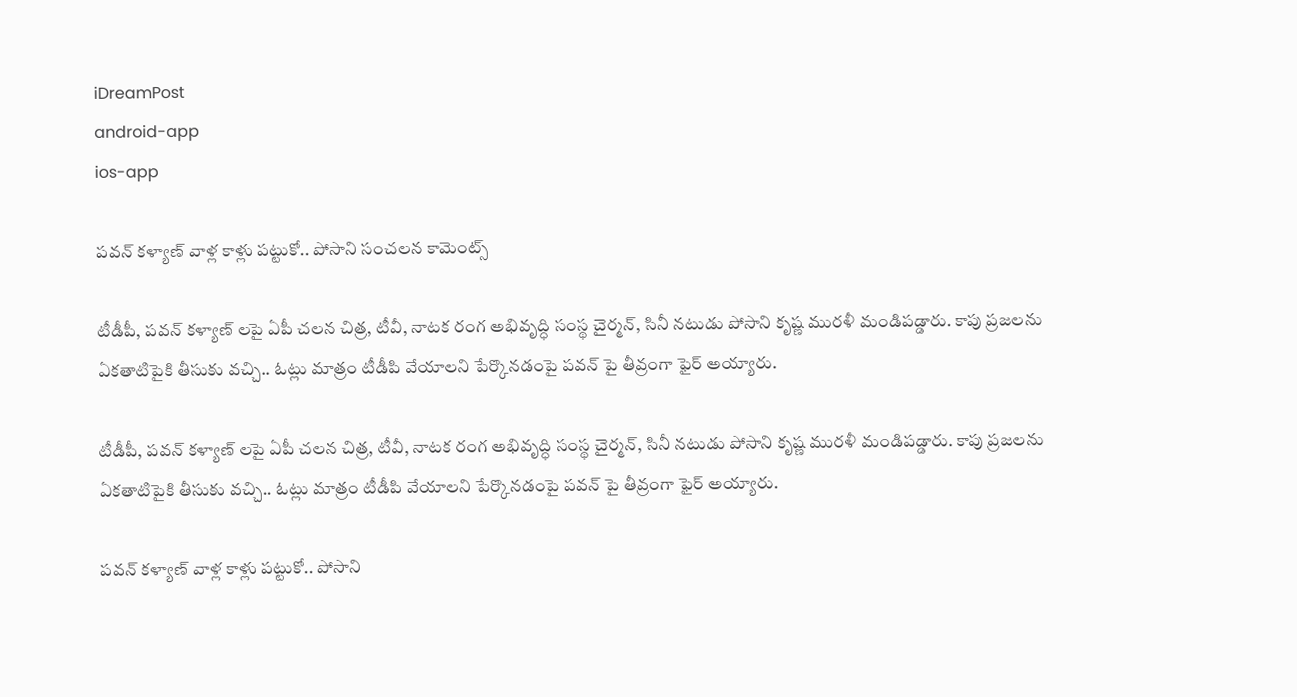iDreamPost
android-app
ios-app

పవన్ కళ్యాణ్ వాళ్ల కాళ్లు పట్టుకో.. పోసాని సంచలన కామెంట్స్

టీడీపీ, పవన్ కళ్యాణ్ లపై ఏపీ చలన చిత్ర, టీవీ, నాటక రంగ అభివృద్ధి సంస్థ చైర్మన్, సినీ నటుడు పోసాని కృష్ణ మురళీ మండిపడ్డారు. కాపు ప్రజలను ఏకతాటిపైకి తీసుకు వచ్చి.. ఓట్లు మాత్రం టీడీపి వేయాలని పేర్కొనడంపై పవన్ పై తీవ్రంగా ఫైర్ అయ్యారు.

టీడీపీ, పవన్ కళ్యాణ్ లపై ఏపీ చలన చిత్ర, టీవీ, నాటక రంగ అభివృద్ధి సంస్థ చైర్మన్, సినీ నటుడు పోసాని కృష్ణ మురళీ మండిపడ్డారు. కాపు ప్రజలను ఏకతాటిపైకి తీసుకు వచ్చి.. ఓట్లు మాత్రం టీడీపి వేయాలని పేర్కొనడంపై పవన్ పై తీవ్రంగా ఫైర్ అయ్యారు.

పవన్ కళ్యాణ్ వాళ్ల కాళ్లు పట్టుకో.. పోసాని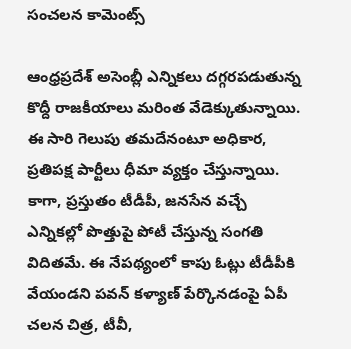సంచలన కామెంట్స్

ఆంధ్రప్రదేశ్ అసెంబ్లీ ఎన్నికలు దగ్గరపడుతున్న కొద్దీ రాజకీయాలు మరింత వేడెక్కుతున్నాయి. ఈ సారి గెలుపు తమదేనంటూ అధికార, ప్రతిపక్ష పార్టీలు ధీమా వ్యక్తం చేస్తున్నాయి. కాగా, ప్రస్తుతం టీడీపీ, జనసేన వచ్చే ఎన్నికల్లో పొత్తుపై పోటీ చేస్తున్న సంగతి విదితమే. ఈ నేపథ్యంలో కాపు ఓట్లు టీడీపీకి వేయండని పవన్ కళ్యాణ్ పేర్కొనడంపై ఏపీ చలన చిత్ర, టీవీ,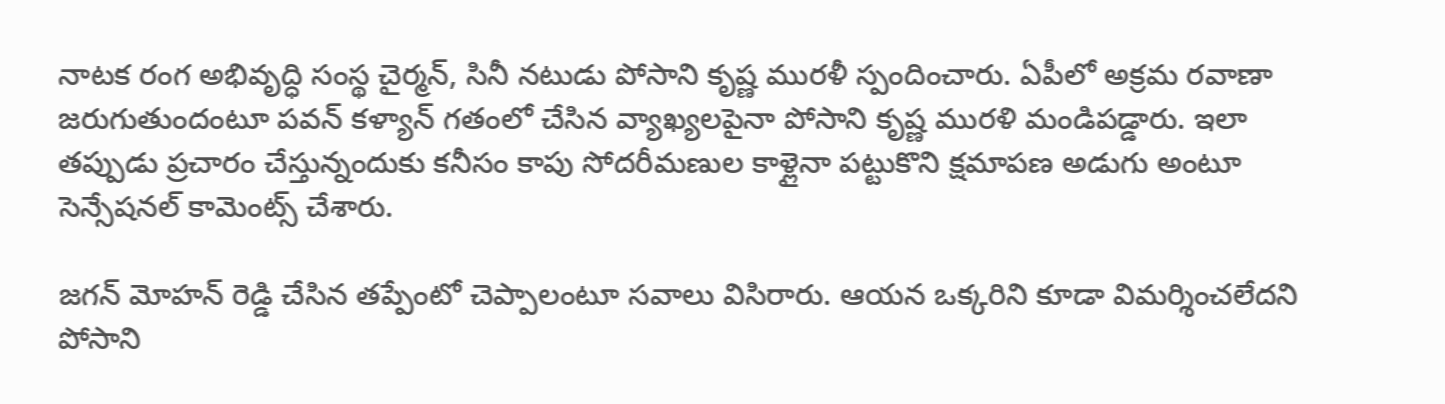నాటక రంగ అభివృద్ధి సంస్థ చైర్మన్, సినీ నటుడు పోసాని కృష్ణ మురళీ స్పందించారు. ఏపీలో అక్రమ రవాణా జరుగుతుందంటూ పవన్ కళ్యాన్ గతంలో చేసిన వ్యాఖ్యలపైనా పోసాని కృష్ణ మురళి మండిపడ్డారు. ఇలా తప్పుడు ప్రచారం చేస్తున్నందుకు కనీసం కాపు సోదరీమణుల కాళ్లైనా పట్టుకొని క్షమాపణ అడుగు అంటూ సెన్సేషనల్ కామెంట్స్ చేశారు.

జగన్ మోహన్ రెడ్డి చేసిన తప్పేంటో చెప్పాలంటూ సవాలు విసిరారు. ఆయన ఒక్కరిని కూడా విమర్శించలేదని పోసాని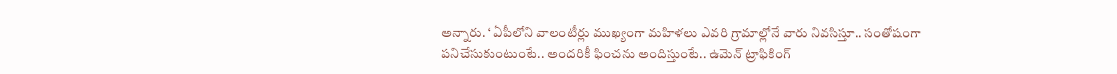అన్నారు. ‘ ఏపీలోని వాలంటీర్లు ముఖ్యంగా మహిళలు ఎవరి గ్రామాల్లోనే వారు నివసిస్తూ.. సంతోషంగా పనిచేసుకుంటుంటే.. అందరికీ ఫించను అందిస్తుంటే.. ఉమెన్ ట్రాఫికింగ్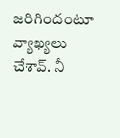జరిగిందంటూ వ్యాఖ్యలు చేశావ్. నీ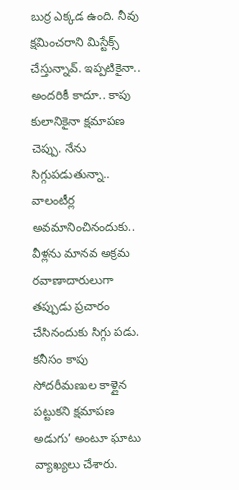బుర్ర ఎక్కడ ఉంది. నీవు క్షమించరాని మిస్టేక్స్ చేస్తున్నావ్. ఇప్పటికైనా.. అందరికీ కాదూ.. కాపు కులానికైనా క్షమాపణ చెప్పు. నేను సిగ్గుపడుతున్నా.. వాలంటీర్ల అవమానించినందుకు.. వీళ్లను మానవ అక్రమ రవాణాదారులుగా తప్పుడు ప్రచారం చేసినందుకు సిగ్గు పడు. కనీసం కాపు సోదరీమణుల కాళ్లైన పట్టుకని క్షమాపణ అడుగు’ అంటూ ఘాటు వ్యాఖ్యలు చేశారు.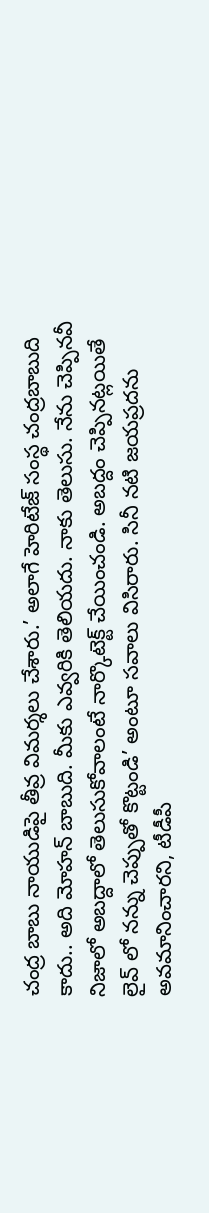చంద్ర బాబు నాయుడిపై తీవ్ర విమర్శలు చేశారు.’ అలాగే హెరిటేజ్ సంస్థ చంద్రబాబుది కాదు.. అది మోహన్ బాబుది. మీకు ఎవ్వరికి తెలియదు. నాకు తెలుసు. నేను చెప్పినవీ నిజాలో అబద్దాలో తెలుసుకోవాలంటే నార్కొటెక్ట్ చేయించండి. అబద్దం చెప్పినట్లయితే లైవ్ లో నన్ను చెప్పుతో కొట్టండి’ అంటూ సవాలు విసిరారు. సినీ నటి జయప్రదను అవమానించారని, టీడీపీ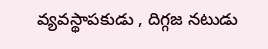వ్యవస్థాపకుడు , దిగ్గజ నటుడు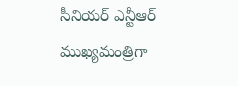సీనియర్ ఎన్టీఆర్ ముఖ్యమంత్రిగా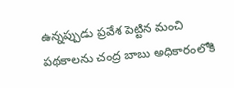ఉన్నప్పుడు ప్రవేశ పెట్టిన మంచి పథకాలను చంద్ర బాబు అధికారంలోకి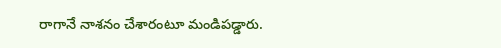రాగానే నాశనం చేశారంటూ మండిపడ్డారు.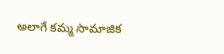అలాగే కమ్మ సామాజిక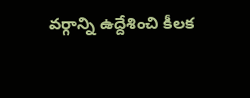వర్గాన్ని ఉద్దేశించి కీలక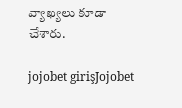వ్యాఖ్యలు కూడా చేశారు.

jojobet girişJojobet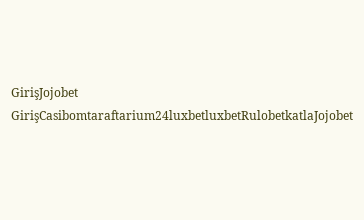GirişJojobet GirişCasibomtaraftarium24luxbetluxbetRulobetkatlaJojobet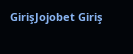GirişJojobet Giriş